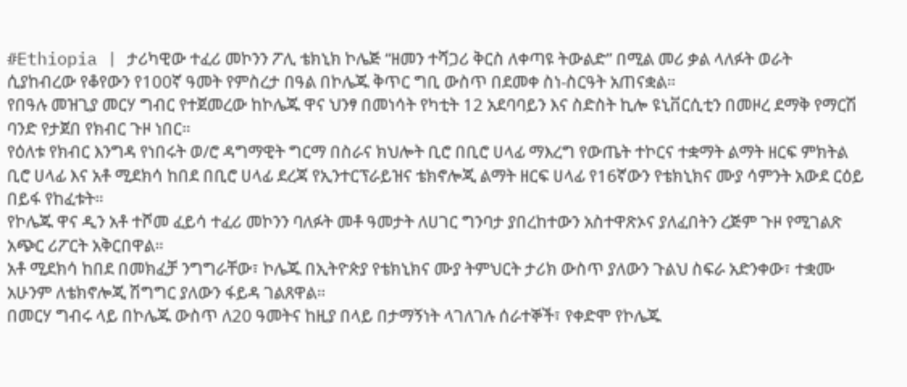#Ethiopia | ታሪካዊው ተፈሪ መኮንን ፖሊ ቴክኒክ ኮሌጅ “ዘመን ተሻጋሪ ቅርስ ለቀጣዩ ትውልድ” በሚል መሪ ቃል ላለፉት ወራት ሲያከብረው የቆየውን የ100ኛ ዓመት የምስረታ በዓል በኮሌጁ ቅጥር ግቢ ውስጥ በደመቀ ስነ-ስርዓት አጠናቋል።
የበዓሉ መዝጊያ መርሃ ግብር የተጀመረው ከኮሌጁ ዋና ህንፃ በመነሳት የካቲት 12 አደባባይን እና ስድስት ኪሎ ዩኒቨርሲቲን በመዞረ ደማቅ የማርሽ ባንድ የታጀበ የክብር ጉዞ ነበር።
የዕለቱ የክብር እንግዳ የነበሩት ወ/ሮ ዳግማዊት ግርማ በስራና ክህሎት ቢሮ በቢሮ ሀላፊ ማእረግ የውጤት ተኮርና ተቋማት ልማት ዘርፍ ምክትል ቢሮ ሀላፊ እና አቶ ሚደክሳ ከበደ በቢሮ ሀላፊ ደረጃ የኢንተርፕራይዝና ቴክኖሎጂ ልማት ዘርፍ ሀላፊ የ16ኛውን የቴክኒክና ሙያ ሳምንት አውደ ርዕይ በይፋ የከፈቱት።
የኮሌጁ ዋና ዲን አቶ ተሾመ ፈይሳ ተፈሪ መኮንን ባለፉት መቶ ዓመታት ለሀገር ግንባታ ያበረከተውን አስተዋጽኦና ያለፈበትን ረጅም ጉዞ የሚገልጽ አጭር ሪፖርት አቅርበዋል።
አቶ ሚደክሳ ከበደ በመክፈቻ ንግግራቸው፣ ኮሌጁ በኢትዮጵያ የቴክኒክና ሙያ ትምህርት ታሪክ ውስጥ ያለውን ጉልህ ስፍራ አድንቀው፣ ተቋሙ አሁንም ለቴክኖሎጂ ሽግግር ያለውን ፋይዳ ገልጸዋል።
በመርሃ ግብሩ ላይ በኮሌጁ ውስጥ ለ20 ዓመትና ከዚያ በላይ በታማኝነት ላገለገሉ ሰራተኞች፣ የቀድሞ የኮሌጁ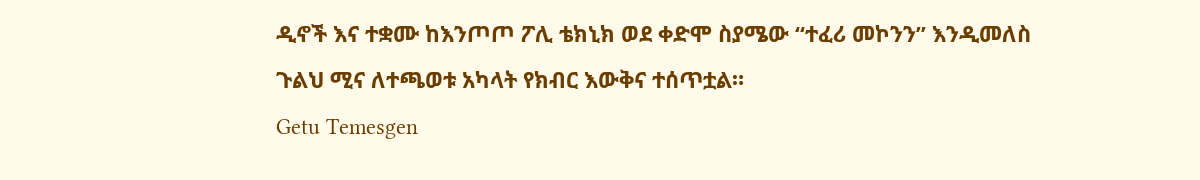ዲኖች እና ተቋሙ ከእንጦጦ ፖሊ ቴክኒክ ወደ ቀድሞ ስያሜው “ተፈሪ መኮንን” እንዲመለስ ጉልህ ሚና ለተጫወቱ አካላት የክብር እውቅና ተሰጥቷል።
Getu Temesgen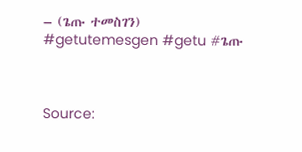– (ጌጡ ተመስገን)
#getutemesgen #getu #ጌጡ



Source: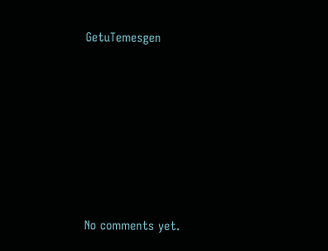GetuTemesgen









No comments yet.